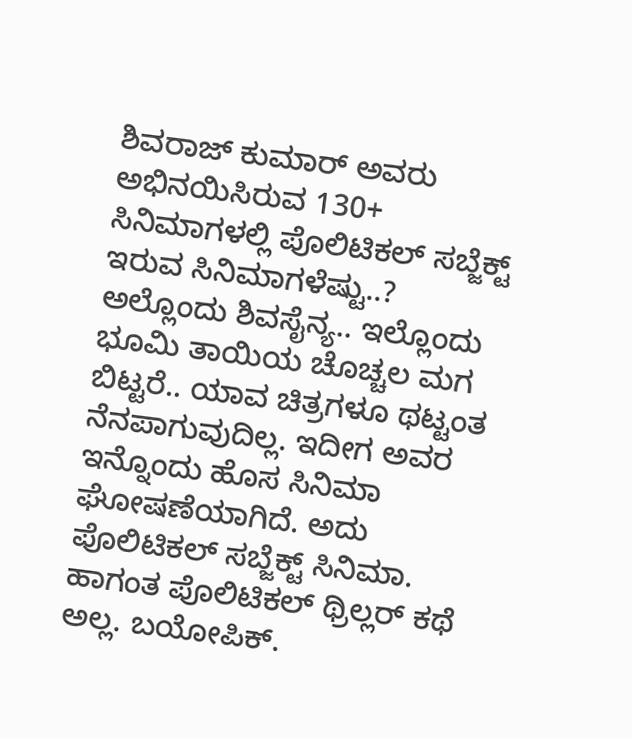ಶಿವರಾಜ್ ಕುಮಾರ್ ಅವರು ಅಭಿನಯಿಸಿರುವ 130+ ಸಿನಿಮಾಗಳಲ್ಲಿ ಪೊಲಿಟಿಕಲ್ ಸಬ್ಜೆಕ್ಟ್ ಇರುವ ಸಿನಿಮಾಗಳೆಷ್ಟು..? ಅಲ್ಲೊಂದು ಶಿವಸೈನ್ಯ.. ಇಲ್ಲೊಂದು ಭೂಮಿ ತಾಯಿಯ ಚೊಚ್ಚಲ ಮಗ ಬಿಟ್ಟರೆ.. ಯಾವ ಚಿತ್ರಗಳೂ ಥಟ್ಟಂತ ನೆನಪಾಗುವುದಿಲ್ಲ. ಇದೀಗ ಅವರ ಇನ್ನೊಂದು ಹೊಸ ಸಿನಿಮಾ ಘೋಷಣೆಯಾಗಿದೆ. ಅದು ಪೊಲಿಟಿಕಲ್ ಸಬ್ಜೆಕ್ಟ್ ಸಿನಿಮಾ. ಹಾಗಂತ ಪೊಲಿಟಿಕಲ್ ಥ್ರಿಲ್ಲರ್ ಕಥೆ ಅಲ್ಲ. ಬಯೋಪಿಕ್.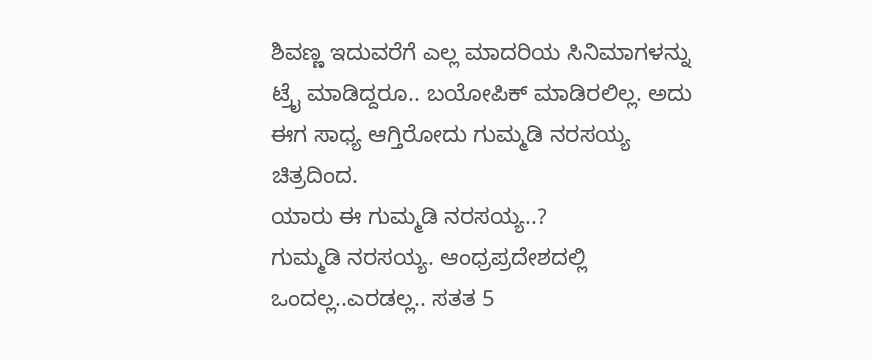ಶಿವಣ್ಣ ಇದುವರೆಗೆ ಎಲ್ಲ ಮಾದರಿಯ ಸಿನಿಮಾಗಳನ್ನು ಟ್ರೈ ಮಾಡಿದ್ದರೂ.. ಬಯೋಪಿಕ್ ಮಾಡಿರಲಿಲ್ಲ. ಅದು ಈಗ ಸಾಧ್ಯ ಆಗ್ತಿರೋದು ಗುಮ್ಮಡಿ ನರಸಯ್ಯ ಚಿತ್ರದಿಂದ.
ಯಾರು ಈ ಗುಮ್ಮಡಿ ನರಸಯ್ಯ..?
ಗುಮ್ಮಡಿ ನರಸಯ್ಯ. ಆಂಧ್ರಪ್ರದೇಶದಲ್ಲಿ ಒಂದಲ್ಲ..ಎರಡಲ್ಲ.. ಸತತ 5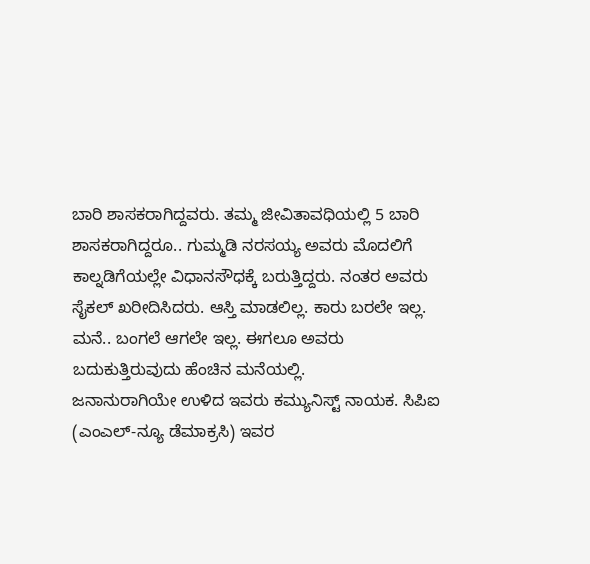ಬಾರಿ ಶಾಸಕರಾಗಿದ್ದವರು. ತಮ್ಮ ಜೀವಿತಾವಧಿಯಲ್ಲಿ 5 ಬಾರಿ ಶಾಸಕರಾಗಿದ್ದರೂ.. ಗುಮ್ಮಡಿ ನರಸಯ್ಯ ಅವರು ಮೊದಲಿಗೆ ಕಾಲ್ನಡಿಗೆಯಲ್ಲೇ ವಿಧಾನಸೌಧಕ್ಕೆ ಬರುತ್ತಿದ್ದರು. ನಂತರ ಅವರು ಸೈಕಲ್ ಖರೀದಿಸಿದರು. ಆಸ್ತಿ ಮಾಡಲಿಲ್ಲ. ಕಾರು ಬರಲೇ ಇಲ್ಲ. ಮನೆ.. ಬಂಗಲೆ ಆಗಲೇ ಇಲ್ಲ. ಈಗಲೂ ಅವರು ಬದುಕುತ್ತಿರುವುದು ಹೆಂಚಿನ ಮನೆಯಲ್ಲಿ.
ಜನಾನುರಾಗಿಯೇ ಉಳಿದ ಇವರು ಕಮ್ಯುನಿಸ್ಟ್ ನಾಯಕ. ಸಿಪಿಐ (ಎಂಎಲ್-ನ್ಯೂ ಡೆಮಾಕ್ರಸಿ) ಇವರ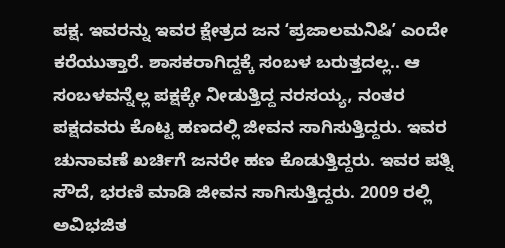ಪಕ್ಷ. ಇವರನ್ನು ಇವರ ಕ್ಷೇತ್ರದ ಜನ ʻಪ್ರಜಾಲಮನಿಷಿʼ ಎಂದೇ ಕರೆಯುತ್ತಾರೆ. ಶಾಸಕರಾಗಿದ್ದಕ್ಕೆ ಸಂಬಳ ಬರುತ್ತದಲ್ಲ.. ಆ ಸಂಬಳವನ್ನೆಲ್ಲ ಪಕ್ಷಕ್ಕೇ ನೀಡುತ್ತಿದ್ದ ನರಸಯ್ಯ, ನಂತರ ಪಕ್ಷದವರು ಕೊಟ್ಟ ಹಣದಲ್ಲಿ ಜೀವನ ಸಾಗಿಸುತ್ತಿದ್ದರು. ಇವರ ಚುನಾವಣೆ ಖರ್ಚಿಗೆ ಜನರೇ ಹಣ ಕೊಡುತ್ತಿದ್ದರು. ಇವರ ಪತ್ನಿ ಸೌದೆ, ಭರಣಿ ಮಾಡಿ ಜೀವನ ಸಾಗಿಸುತ್ತಿದ್ದರು. 2009 ರಲ್ಲಿ ಅವಿಭಜಿತ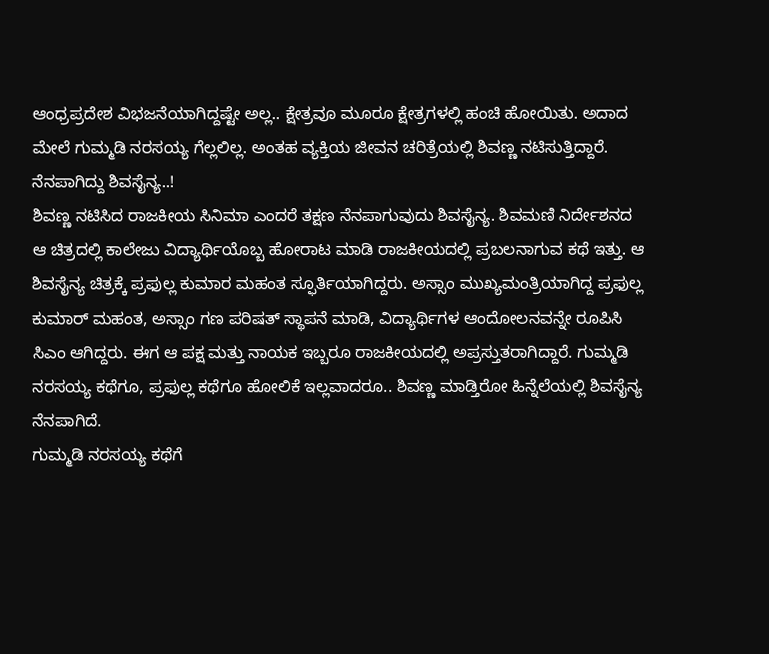ಆಂಧ್ರಪ್ರದೇಶ ವಿಭಜನೆಯಾಗಿದ್ದಷ್ಟೇ ಅಲ್ಲ.. ಕ್ಷೇತ್ರವೂ ಮೂರೂ ಕ್ಷೇತ್ರಗಳಲ್ಲಿ ಹಂಚಿ ಹೋಯಿತು. ಅದಾದ ಮೇಲೆ ಗುಮ್ಮಡಿ ನರಸಯ್ಯ ಗೆಲ್ಲಲಿಲ್ಲ. ಅಂತಹ ವ್ಯಕ್ತಿಯ ಜೀವನ ಚರಿತ್ರೆಯಲ್ಲಿ ಶಿವಣ್ಣ ನಟಿಸುತ್ತಿದ್ದಾರೆ.
ನೆನಪಾಗಿದ್ದು ಶಿವಸೈನ್ಯ..!
ಶಿವಣ್ಣ ನಟಿಸಿದ ರಾಜಕೀಯ ಸಿನಿಮಾ ಎಂದರೆ ತಕ್ಷಣ ನೆನಪಾಗುವುದು ಶಿವಸೈನ್ಯ. ಶಿವಮಣಿ ನಿರ್ದೇಶನದ ಆ ಚಿತ್ರದಲ್ಲಿ ಕಾಲೇಜು ವಿದ್ಯಾರ್ಥಿಯೊಬ್ಬ ಹೋರಾಟ ಮಾಡಿ ರಾಜಕೀಯದಲ್ಲಿ ಪ್ರಬಲನಾಗುವ ಕಥೆ ಇತ್ತು. ಆ ಶಿವಸೈನ್ಯ ಚಿತ್ರಕ್ಕೆ ಪ್ರಫುಲ್ಲ ಕುಮಾರ ಮಹಂತ ಸ್ಫೂರ್ತಿಯಾಗಿದ್ದರು. ಅಸ್ಸಾಂ ಮುಖ್ಯಮಂತ್ರಿಯಾಗಿದ್ದ ಪ್ರಫುಲ್ಲ ಕುಮಾರ್ ಮಹಂತ, ಅಸ್ಸಾಂ ಗಣ ಪರಿಷತ್ ಸ್ಥಾಪನೆ ಮಾಡಿ, ವಿದ್ಯಾರ್ಥಿಗಳ ಆಂದೋಲನವನ್ನೇ ರೂಪಿಸಿ ಸಿಎಂ ಆಗಿದ್ದರು. ಈಗ ಆ ಪಕ್ಷ ಮತ್ತು ನಾಯಕ ಇಬ್ಬರೂ ರಾಜಕೀಯದಲ್ಲಿ ಅಪ್ರಸ್ತುತರಾಗಿದ್ದಾರೆ. ಗುಮ್ಮಡಿ ನರಸಯ್ಯ ಕಥೆಗೂ, ಪ್ರಫುಲ್ಲ ಕಥೆಗೂ ಹೋಲಿಕೆ ಇಲ್ಲವಾದರೂ.. ಶಿವಣ್ಣ ಮಾಡ್ತಿರೋ ಹಿನ್ನೆಲೆಯಲ್ಲಿ ಶಿವಸೈನ್ಯ ನೆನಪಾಗಿದೆ.
ಗುಮ್ಮಡಿ ನರಸಯ್ಯ ಕಥೆಗೆ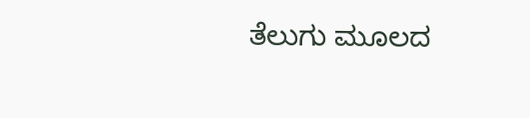ತೆಲುಗು ಮೂಲದ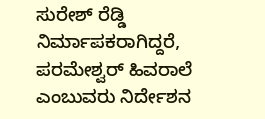ಸುರೇಶ್ ರೆಡ್ಡಿ ನಿರ್ಮಾಪಕರಾಗಿದ್ದರೆ, ಪರಮೇಶ್ವರ್ ಹಿವರಾಲೆ ಎಂಬುವರು ನಿರ್ದೇಶನ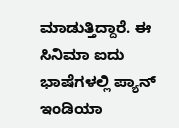ಮಾಡುತ್ತಿದ್ದಾರೆ. ಈ ಸಿನಿಮಾ ಐದು ಭಾಷೆಗಳಲ್ಲಿ ಪ್ಯಾನ್ ಇಂಡಿಯಾ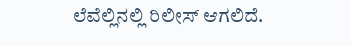ಲೆವೆಲ್ಲಿನಲ್ಲಿ ರಿಲೀಸ್ ಆಗಲಿದೆ.